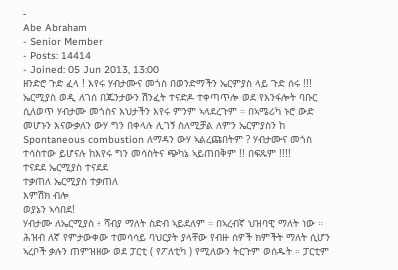-
Abe Abraham
- Senior Member
- Posts: 14414
- Joined: 05 Jun 2013, 13:00
ዘንድሮ ጉድ ፈላ ! እየሩ ሃብታሙና መጎስ በወንድማችን ኤርምያስ ላይ ጉድ ሰሩ !!!
ኤርሚያስ ወዲ ለገሰ በጁንታውን ሽንፈት ተናድዶ ተቀጣጥሎ ወደ የእንፋሎት ባቡር ሲለወጥ ሃብታሙ መጎስና እህታችን እየሩ ምንም ኣላደረጉም ። በኣሜሪካ ኑሮ ውድ መሆኑን እናውቃለን ውሃ ግን በቀላሉ ሊገኝ ስለሚቻል ለምን ኤርምያስን ከ Spontaneous combustion ለማዳን ውሃ ኣልረጩበትም ? ሃብታሙና መጎስ ተሳስተው ይሆናሉ ከእየሩ ግን መሳስትና ጭካኔ ኣይጠበቅም !! በፍጹም !!!!
ተናደደ ኤርሚያስ ተናደደ
ተቃጠለ ኤርሚያስ ተቃጠለ
እምሽክ ብሎ
ወያኔን ኣሳበደ!
ሃብታሙ ለኤርሚያስ ፥ ሻብያ ማለት ስድብ ኣይደለም ። በኣረብኛ ህዝባዊ ማለት ነው ። ሕዝብ ለኛ የምታውቀው ተመሳሳይ ባህርያት ያላቸው የብዙ ሰዎች ክምችት ማለት ሲሆን ኣረቦች ቃሉን ጠምዝዘው ወደ ፓርቲ ( የፖለቲካ ) የሚለውን ትርጉም ወሰዱት ። ፓርቲም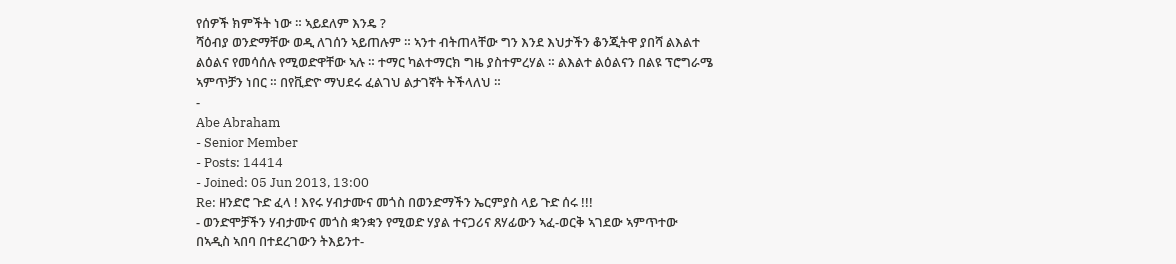የሰዎች ክምችት ነው ። ኣይደለም እንዴ ?
ሻዕብያ ወንድማቸው ወዲ ለገሰን ኣይጠሉም ። ኣንተ ብትጠላቸው ግን እንደ እህታችን ቆንጂትዋ ያበሻ ልእልተ ልዕልና የመሳሰሉ የሚወድዋቸው ኣሉ ። ተማር ካልተማርክ ግዜ ያስተምረሃል ። ልእልተ ልዕልናን በልዩ ፕሮግራሜ ኣምጥቻን ነበር ። በየቪድዮ ማህደሩ ፈልገህ ልታገኛት ትችላለህ ።
-
Abe Abraham
- Senior Member
- Posts: 14414
- Joined: 05 Jun 2013, 13:00
Re: ዘንድሮ ጉድ ፈላ ! እየሩ ሃብታሙና መጎስ በወንድማችን ኤርምያስ ላይ ጉድ ሰሩ !!!
- ወንድሞቻችን ሃብታሙና መጎስ ቋንቋን የሚወድ ሃያል ተናጋሪና ጸሃፊውን ኣፈ-ወርቅ ኣገደው ኣምጥተው በኣዲስ ኣበባ በተደረገውን ትእይንተ-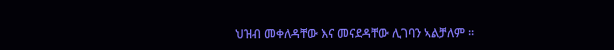ህዝብ መቀለዳቸው እና መናደዳቸው ሊገባን ኣልቻለም ።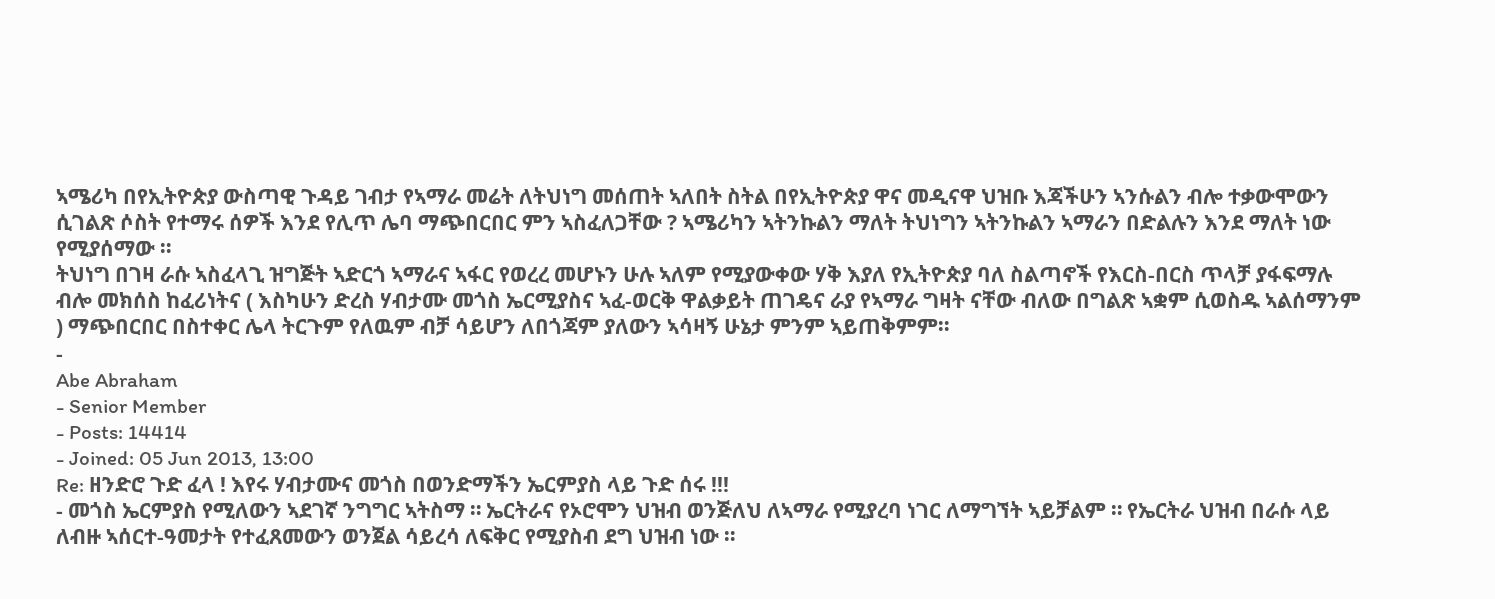ኣሜሪካ በየኢትዮጵያ ውስጣዊ ጉዳይ ገብታ የኣማራ መሬት ለትህነግ መሰጠት ኣለበት ስትል በየኢትዮጵያ ዋና መዲናዋ ህዝቡ እጃችሁን ኣንሱልን ብሎ ተቃውሞውን ሲገልጽ ሶስት የተማሩ ሰዎች እንደ የሊጥ ሌባ ማጭበርበር ምን ኣስፈለጋቸው ? ኣሜሪካን ኣትንኩልን ማለት ትህነግን ኣትንኩልን ኣማራን በድልሉን እንደ ማለት ነው የሚያሰማው ።
ትህነግ በገዛ ራሱ ኣስፈላጊ ዝግጅት ኣድርጎ ኣማራና ኣፋር የወረረ መሆኑን ሁሉ ኣለም የሚያውቀው ሃቅ እያለ የኢትዮጵያ ባለ ስልጣኖች የእርስ-በርስ ጥላቻ ያፋፍማሉ ብሎ መክሰስ ከፈሪነትና ( እስካሁን ድረስ ሃብታሙ መጎስ ኤርሚያስና ኣፈ-ወርቅ ዋልቃይት ጠገዴና ራያ የኣማራ ግዛት ናቸው ብለው በግልጽ ኣቋም ሲወስዱ ኣልሰማንም ) ማጭበርበር በስተቀር ሌላ ትርጉም የለዉም ብቻ ሳይሆን ለበጎጃም ያለውን ኣሳዛኝ ሁኔታ ምንም ኣይጠቅምም።
-
Abe Abraham
- Senior Member
- Posts: 14414
- Joined: 05 Jun 2013, 13:00
Re: ዘንድሮ ጉድ ፈላ ! እየሩ ሃብታሙና መጎስ በወንድማችን ኤርምያስ ላይ ጉድ ሰሩ !!!
- መጎስ ኤርምያስ የሚለውን ኣደገኛ ንግግር ኣትስማ ። ኤርትራና የኦሮሞን ህዝብ ወንጅለህ ለኣማራ የሚያረባ ነገር ለማግኘት ኣይቻልም ። የኤርትራ ህዝብ በራሱ ላይ ለብዙ ኣሰርተ-ዓመታት የተፈጸመውን ወንጀል ሳይረሳ ለፍቅር የሚያስብ ደግ ህዝብ ነው ።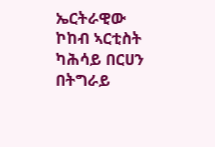ኤርትራዊው ኮከብ ኣርቲስት ካሕሳይ በርሀን በትግራይ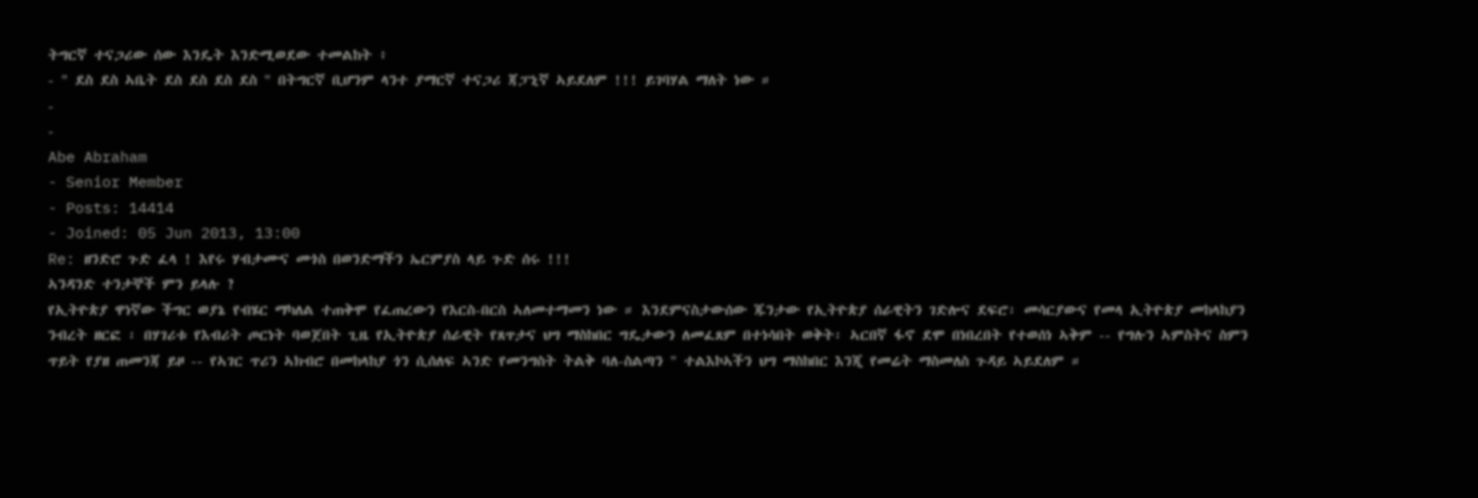ትግርኛ ተናጋሪው ሰው እንዴት እንድሚወደው ተመልከት ፥
- " ደስ ደስ ኣቤት ደስ ደስ ደስ ደስ " በትግርኛ ቢሆንም ላንተ ያማርኛ ተናጋሪ ጃፓኒኛ ኣይደለም !!! ይገባሃል ማለት ነው ።
-
-
Abe Abraham
- Senior Member
- Posts: 14414
- Joined: 05 Jun 2013, 13:00
Re: ዘንድሮ ጉድ ፈላ ! እየሩ ሃብታሙና መጎስ በወንድማችን ኤርምያስ ላይ ጉድ ሰሩ !!!
ኣንዳንድ ተንታኞች ምን ይላሉ ?
የኢትዮጵያ ዋነኛው ችግር ወያኔ የብሄር ማካለል ተጠቅሞ የፈጠረውን የእርስ-በርስ ኣለመተማመን ነው ። እንደምናስታውሰው ጁንታው የኢትዮጵያ ሰራዊትን ገድሎና ደፍሮ፡ መሳርያውና የመላ ኢትዮጵያ መከላከያን ንብረት ዘርፎ ፡ በሃገሪቱ የእብሪት ጦርነት ባወጀበት ጊዜ የኢትዮጵያ ሰራዊት የጸጥታና ህግ ማስከበር ግዴታውን ለመፈጸም በተነሳበት ወቅት፡ ኣርበኛ ፋኖ ደሞ በነበረበት የተወሰነ ኣቅም -- የግሉን ኣምስትና ስምን ጥይት የያዘ ጠመንጃ ይዞ -- የኣገር ጥሪን ኣክብሮ በመከላከያ ጎን ሲሰለፍ ኣንድ የመንግስት ትልቅ ባለ-ስልጣን " ተልእኮኣችን ህግ ማስከበር እንጂ የመሬት ማስመለስ ጉዳይ ኣይደለም ።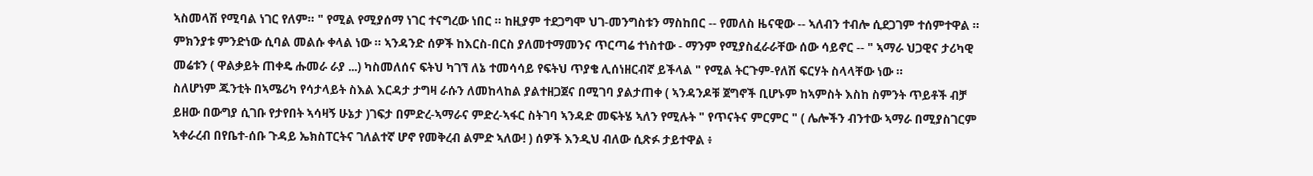ኣስመላሽ የሚባል ነገር የለም። " የሚል የሚያሰማ ነገር ተናግረው ነበር ። ከዚያም ተደጋግሞ ህገ-መንግስቱን ማስከበር -- የመለስ ዜናዊው -- ኣለብን ተብሎ ሲደጋገም ተሰምተዋል ።
ምክንያቱ ምንድነው ሲባል መልሱ ቀላል ነው ። ኣንዳንድ ሰዎች ከእርስ-በርስ ያለመተማመንና ጥርጣሬ ተነስተው - ማንም የሚያስፈራራቸው ሰው ሳይኖር -- " ኣማራ ህጋዊና ታሪካዊ መሬቱን ( ዋልቃይት ጠቀዴ ሑመራ ራያ ...) ካስመለሰና ፍትህ ካገኘ ለኔ ተመሳሳይ የፍትህ ጥያቄ ሊሰነዘርብኛ ይችላል " የሚል ትርጉም-የለሽ ፍርሃት ስላላቸው ነው ።
ስለሆነም ጁንቲት በኣሜሪካ የሳታላይት ስእል እርዳታ ታግዛ ራሱን ለመከላከል ያልተዘጋጀና በሚገባ ያልታጠቀ ( ኣንዳንዶቹ ጀግኖች ቢሆኑም ከኣምስት እስከ ስምንት ጥይቶች ብቻ ይዘው በውግያ ሲገቡ የታየበት ኣሳዛኝ ሁኔታ )ገፍታ በምድረ-ኣማራና ምድረ-ኣፋር ስትገባ ኣንዳድ መፍትሄ ኣለን የሚሉት " የጥናትና ምርምር " ( ሌሎችን ብንተው ኣማራ በሚያስገርም ኣቀራረብ በየቤተ-ሰቡ ጉዳይ ኤክስፐርትና ገለልተኛ ሆኖ የመቅረብ ልምድ ኣለው! ) ሰዎች እንዲህ ብለው ሲጽፉ ታይተዋል ፥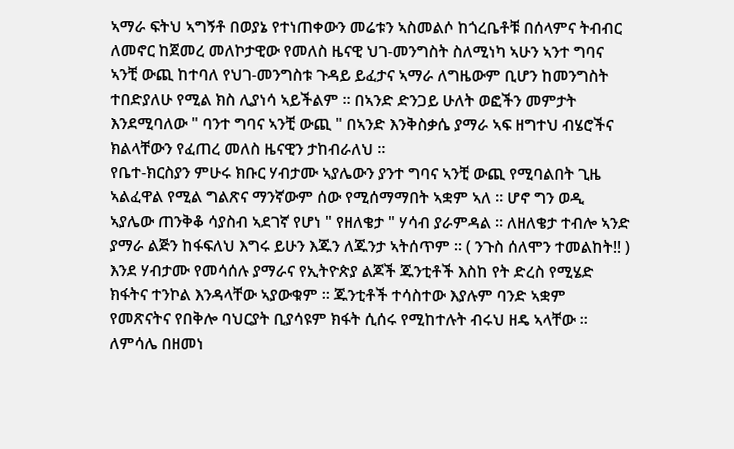ኣማራ ፍትህ ኣግኝቶ በወያኔ የተነጠቀውን መሬቱን ኣስመልሶ ከጎረቤቶቹ በሰላምና ትብብር ለመኖር ከጀመረ መለኮታዊው የመለስ ዜናዊ ህገ-መንግስት ስለሚነካ ኣሁን ኣንተ ግባና ኣንቺ ውጪ ከተባለ የህገ-መንግስቱ ጉዳይ ይፈታና ኣማራ ለግዜውም ቢሆን ከመንግስት ተበድያለሁ የሚል ክስ ሊያነሳ ኣይችልም ። በኣንድ ድንጋይ ሁለት ወፎችን መምታት እንደሚባለው " ባንተ ግባና ኣንቺ ውጪ " በኣንድ እንቅስቃሴ ያማራ ኣፍ ዘግተህ ብሄሮችና ክልላቸውን የፈጠረ መለስ ዜናዊን ታከብራለህ ።
የቤተ-ክርስያን ምሁሩ ክቡር ሃብታሙ ኣያሌውን ያንተ ግባና ኣንቺ ውጪ የሚባልበት ጊዜ ኣልፈዋል የሚል ግልጽና ማንኛውም ሰው የሚሰማማበት ኣቋም ኣለ ። ሆኖ ግን ወዲ ኣያሌው ጠንቅቆ ሳያስብ ኣደገኛ የሆነ " የዘለቄታ " ሃሳብ ያራምዳል ። ለዘለቄታ ተብሎ ኣንድ ያማራ ልጅን ከፋፍለህ እግሩ ይሁን እጁን ለጁንታ ኣትሰጥም ። ( ንጉስ ሰለሞን ተመልከት!! )
እንደ ሃብታሙ የመሳሰሉ ያማራና የኢትዮጵያ ልጆች ጁንቲቶች እስከ የት ድረስ የሚሄድ ክፋትና ተንኮል እንዳላቸው ኣያውቁም ። ጁንቲቶች ተሳስተው እያሉም ባንድ ኣቋም የመጽናትና የበቅሎ ባህርያት ቢያሳዩም ክፋት ሲሰሩ የሚከተሉት ብሩህ ዘዴ ኣላቸው ። ለምሳሌ በዘመነ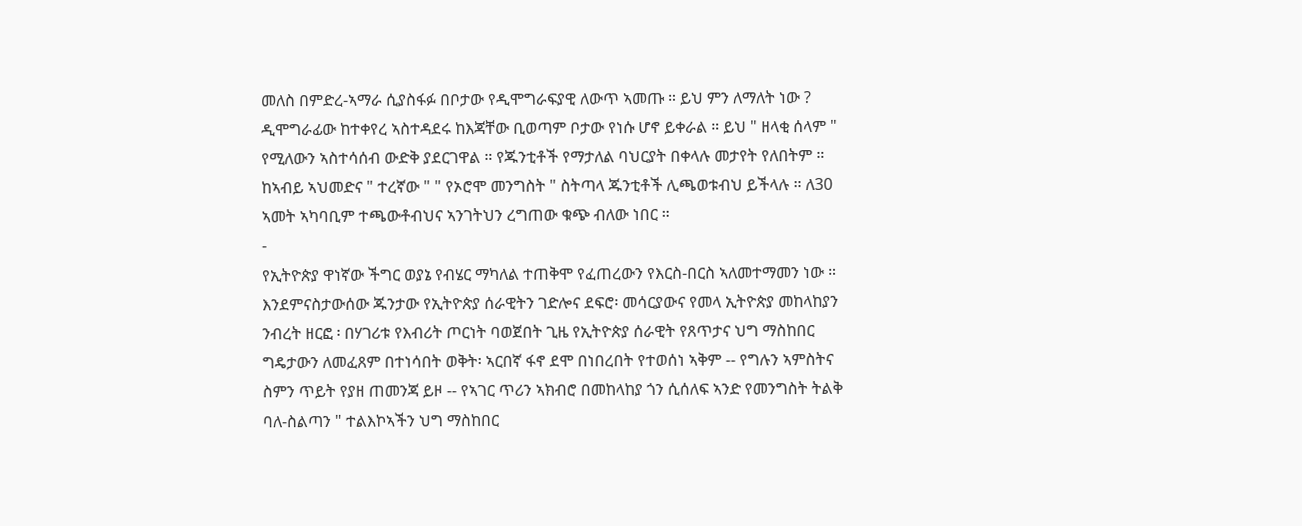መለስ በምድረ-ኣማራ ሲያስፋፉ በቦታው የዲሞግራፍያዊ ለውጥ ኣመጡ ። ይህ ምን ለማለት ነው ? ዲሞግራፊው ከተቀየረ ኣስተዳደሩ ከእጃቸው ቢወጣም ቦታው የነሱ ሆኖ ይቀራል ። ይህ " ዘላቂ ሰላም " የሚለውን ኣስተሳሰብ ውድቅ ያደርገዋል ። የጁንቲቶች የማታለል ባህርያት በቀላሉ መታየት የለበትም ። ከኣብይ ኣህመድና " ተረኛው " " የኦሮሞ መንግስት " ስትጣላ ጁንቲቶች ሊጫወቱብህ ይችላሉ ። ለ30 ኣመት ኣካባቢም ተጫውቶብህና ኣንገትህን ረግጠው ቁጭ ብለው ነበር ።
-
የኢትዮጵያ ዋነኛው ችግር ወያኔ የብሄር ማካለል ተጠቅሞ የፈጠረውን የእርስ-በርስ ኣለመተማመን ነው ። እንደምናስታውሰው ጁንታው የኢትዮጵያ ሰራዊትን ገድሎና ደፍሮ፡ መሳርያውና የመላ ኢትዮጵያ መከላከያን ንብረት ዘርፎ ፡ በሃገሪቱ የእብሪት ጦርነት ባወጀበት ጊዜ የኢትዮጵያ ሰራዊት የጸጥታና ህግ ማስከበር ግዴታውን ለመፈጸም በተነሳበት ወቅት፡ ኣርበኛ ፋኖ ደሞ በነበረበት የተወሰነ ኣቅም -- የግሉን ኣምስትና ስምን ጥይት የያዘ ጠመንጃ ይዞ -- የኣገር ጥሪን ኣክብሮ በመከላከያ ጎን ሲሰለፍ ኣንድ የመንግስት ትልቅ ባለ-ስልጣን " ተልእኮኣችን ህግ ማስከበር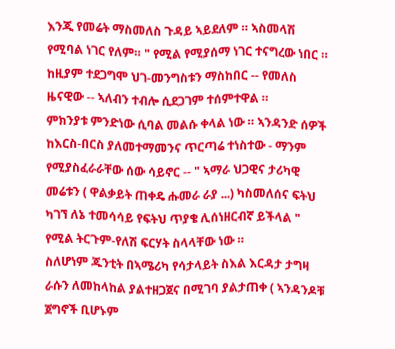እንጂ የመሬት ማስመለስ ጉዳይ ኣይደለም ። ኣስመላሽ የሚባል ነገር የለም። " የሚል የሚያሰማ ነገር ተናግረው ነበር ። ከዚያም ተደጋግሞ ህገ-መንግስቱን ማስከበር -- የመለስ ዜናዊው -- ኣለብን ተብሎ ሲደጋገም ተሰምተዋል ።
ምክንያቱ ምንድነው ሲባል መልሱ ቀላል ነው ። ኣንዳንድ ሰዎች ከእርስ-በርስ ያለመተማመንና ጥርጣሬ ተነስተው - ማንም የሚያስፈራራቸው ሰው ሳይኖር -- " ኣማራ ህጋዊና ታሪካዊ መሬቱን ( ዋልቃይት ጠቀዴ ሑመራ ራያ ...) ካስመለሰና ፍትህ ካገኘ ለኔ ተመሳሳይ የፍትህ ጥያቄ ሊሰነዘርብኛ ይችላል " የሚል ትርጉም-የለሽ ፍርሃት ስላላቸው ነው ።
ስለሆነም ጁንቲት በኣሜሪካ የሳታላይት ስእል እርዳታ ታግዛ ራሱን ለመከላከል ያልተዘጋጀና በሚገባ ያልታጠቀ ( ኣንዳንዶቹ ጀግኖች ቢሆኑም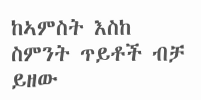ከኣምስት እስከ ስምንት ጥይቶች ብቻ ይዘው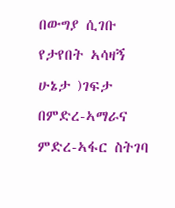በውግያ ሲገቡ የታየበት ኣሳዛኝ ሁኔታ )ገፍታ በምድረ-ኣማራና ምድረ-ኣፋር ስትገባ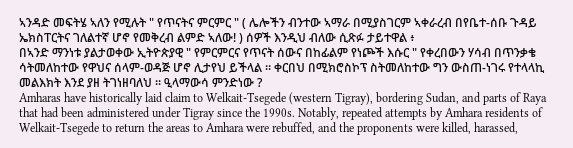ኣንዳድ መፍትሄ ኣለን የሚሉት " የጥናትና ምርምር " ( ሌሎችን ብንተው ኣማራ በሚያስገርም ኣቀራረብ በየቤተ-ሰቡ ጉዳይ ኤክስፐርትና ገለልተኛ ሆኖ የመቅረብ ልምድ ኣለው! ) ሰዎች እንዲህ ብለው ሲጽፉ ታይተዋል ፥
በኣንድ ማንነቱ ያልታወቀው ኢትዮጵያዊ " የምርምርና የጥናት ሰውና በከፊልም የነጮች እሱር " የቀረበውን ሃሳብ በጥንቃቄ ሳትመለከተው የዋህና ሰላም-ወዳጅ ሆኖ ሊታየህ ይችላል ። ቀርበህ በሚክሮስኮፕ ስትመለከተው ግን ውስጠ-ነገሩ የተላላኪ መልእክት እንደ ያዘ ትገነዘባለህ ። ዒላማውሳ ምንድነው ?
Amharas have historically laid claim to Welkait-Tsegede (western Tigray), bordering Sudan, and parts of Raya that had been administered under Tigray since the 1990s. Notably, repeated attempts by Amhara residents of Welkait-Tsegede to return the areas to Amhara were rebuffed, and the proponents were killed, harassed,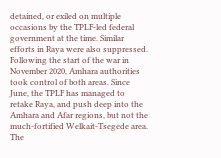detained, or exiled on multiple occasions by the TPLF-led federal government at the time. Similar efforts in Raya were also suppressed.
Following the start of the war in November 2020, Amhara authorities took control of both areas. Since June, the TPLF has managed to retake Raya, and push deep into the Amhara and Afar regions, but not the much-fortified Welkait-Tsegede area.
The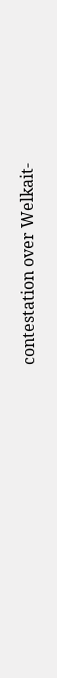contestation over Welkait-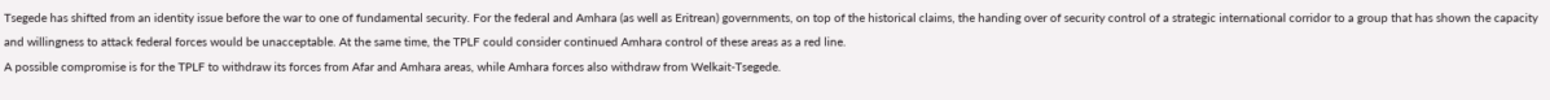Tsegede has shifted from an identity issue before the war to one of fundamental security. For the federal and Amhara (as well as Eritrean) governments, on top of the historical claims, the handing over of security control of a strategic international corridor to a group that has shown the capacity and willingness to attack federal forces would be unacceptable. At the same time, the TPLF could consider continued Amhara control of these areas as a red line.
A possible compromise is for the TPLF to withdraw its forces from Afar and Amhara areas, while Amhara forces also withdraw from Welkait-Tsegede.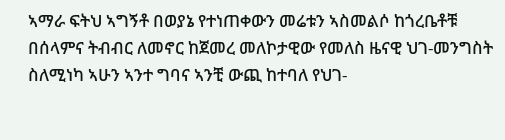ኣማራ ፍትህ ኣግኝቶ በወያኔ የተነጠቀውን መሬቱን ኣስመልሶ ከጎረቤቶቹ በሰላምና ትብብር ለመኖር ከጀመረ መለኮታዊው የመለስ ዜናዊ ህገ-መንግስት ስለሚነካ ኣሁን ኣንተ ግባና ኣንቺ ውጪ ከተባለ የህገ-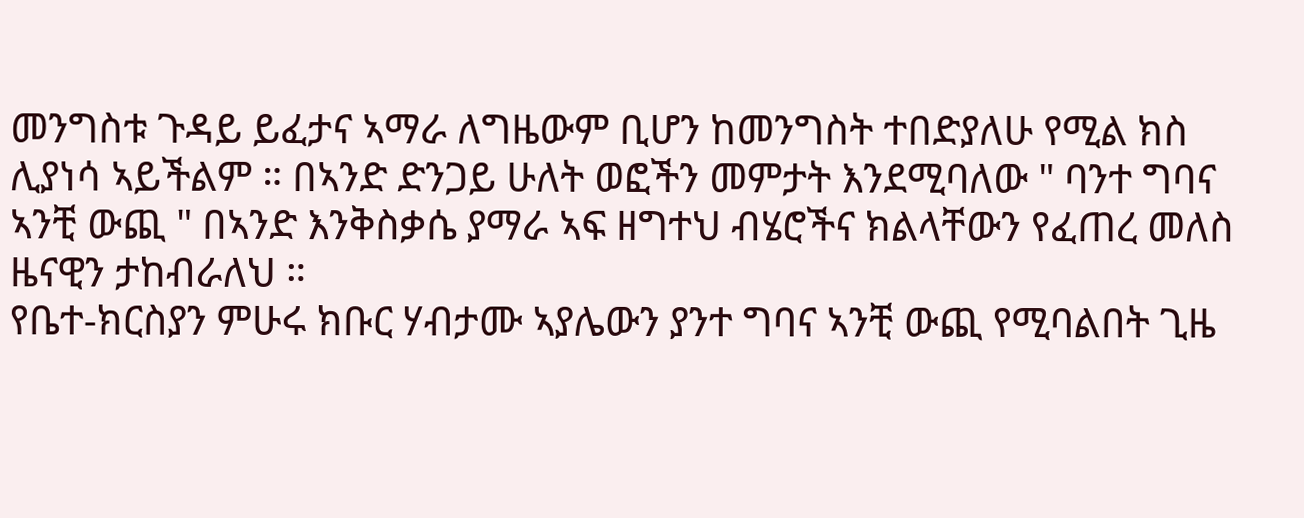መንግስቱ ጉዳይ ይፈታና ኣማራ ለግዜውም ቢሆን ከመንግስት ተበድያለሁ የሚል ክስ ሊያነሳ ኣይችልም ። በኣንድ ድንጋይ ሁለት ወፎችን መምታት እንደሚባለው " ባንተ ግባና ኣንቺ ውጪ " በኣንድ እንቅስቃሴ ያማራ ኣፍ ዘግተህ ብሄሮችና ክልላቸውን የፈጠረ መለስ ዜናዊን ታከብራለህ ።
የቤተ-ክርስያን ምሁሩ ክቡር ሃብታሙ ኣያሌውን ያንተ ግባና ኣንቺ ውጪ የሚባልበት ጊዜ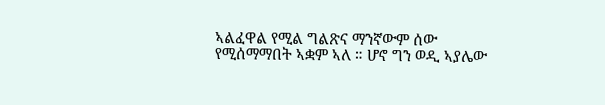ኣልፈዋል የሚል ግልጽና ማንኛውም ሰው የሚሰማማበት ኣቋም ኣለ ። ሆኖ ግን ወዲ ኣያሌው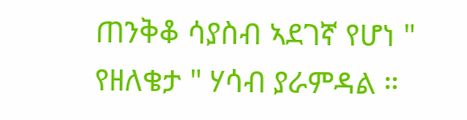ጠንቅቆ ሳያስብ ኣደገኛ የሆነ " የዘለቄታ " ሃሳብ ያራምዳል ።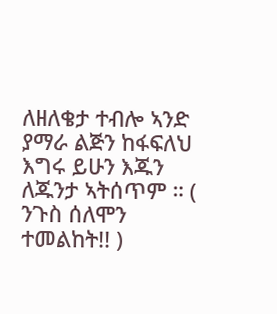ለዘለቄታ ተብሎ ኣንድ ያማራ ልጅን ከፋፍለህ እግሩ ይሁን እጁን ለጁንታ ኣትሰጥም ። ( ንጉስ ሰለሞን ተመልከት!! )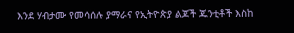እንደ ሃብታሙ የመሳሰሉ ያማራና የኢትዮጵያ ልጆች ጁንቲቶች እስከ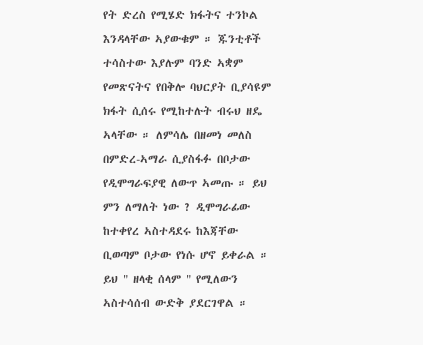የት ድረስ የሚሄድ ክፋትና ተንኮል እንዳላቸው ኣያውቁም ። ጁንቲቶች ተሳስተው እያሉም ባንድ ኣቋም የመጽናትና የበቅሎ ባህርያት ቢያሳዩም ክፋት ሲሰሩ የሚከተሉት ብሩህ ዘዴ ኣላቸው ። ለምሳሌ በዘመነ መለስ በምድረ-ኣማራ ሲያስፋፉ በቦታው የዲሞግራፍያዊ ለውጥ ኣመጡ ። ይህ ምን ለማለት ነው ? ዲሞግራፊው ከተቀየረ ኣስተዳደሩ ከእጃቸው ቢወጣም ቦታው የነሱ ሆኖ ይቀራል ። ይህ " ዘላቂ ሰላም " የሚለውን ኣስተሳሰብ ውድቅ ያደርገዋል ።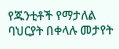የጁንቲቶች የማታለል ባህርያት በቀላሉ መታየት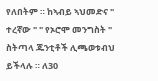የለበትም ። ከኣብይ ኣህመድና " ተረኛው " " የኦሮሞ መንግስት " ስትጣላ ጁንቲቶች ሊጫወቱብህ ይችላሉ ። ለ30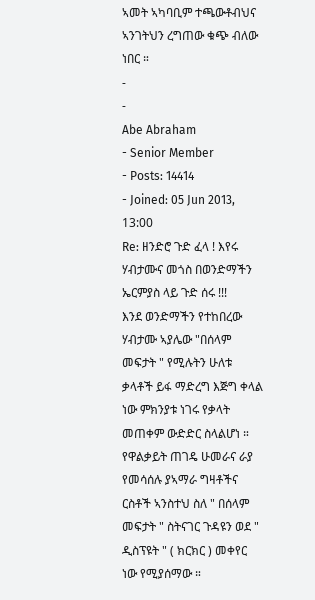ኣመት ኣካባቢም ተጫውቶብህና ኣንገትህን ረግጠው ቁጭ ብለው ነበር ።
-
-
Abe Abraham
- Senior Member
- Posts: 14414
- Joined: 05 Jun 2013, 13:00
Re: ዘንድሮ ጉድ ፈላ ! እየሩ ሃብታሙና መጎስ በወንድማችን ኤርምያስ ላይ ጉድ ሰሩ !!!
እንደ ወንድማችን የተከበረው ሃብታሙ ኣያሌው "በሰላም መፍታት " የሚሉትን ሁለቱ ቃላቶች ይፋ ማድረግ እጅግ ቀላል ነው ምክንያቱ ነገሩ የቃላት መጠቀም ውድድር ስላልሆነ ።
የዋልቃይት ጠገዴ ሁመራና ራያ የመሳሰሉ ያኣማራ ግዛቶችና ርስቶች ኣንስተህ ስለ " በሰላም መፍታት " ስትናገር ጉዳዩን ወደ " ዲስፕዩት " ( ክርክር ) መቀየር ነው የሚያሰማው ።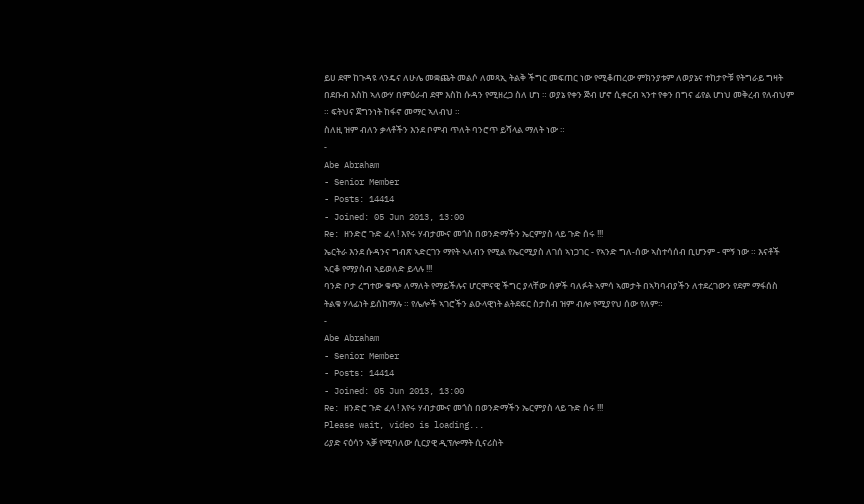ይሀ ደሞ ከጉዳዩ ላንዴና ለሁሌ መቋጨት መልሶ ለመጻኢ ትልቅ ችግር መፍጠር ነው የሚቆጠረው ምክንያቱም ለወያኔና ተከታዮቹ የትግራይ ግዛት በደቡብ እስከ ኣለውሃ በምዕራብ ደሞ እስከ ሱዳን የሚዘረጋ ስለ ሆነ ። ወያኔ የቀን ጅብ ሆኖ ሲቀርብ ኣንተ የቀን በግና ፊየል ሆነህ መቅረብ የለብህም ። ፍትህና ጀግንነት ከፋኖ መማር ኣለብህ ።
ስለዚ ዝም ብለን ቃላቶችን እንደ ቦምብ ጥለት ባንሮጥ ይሻላል ማለት ነው ።
-
Abe Abraham
- Senior Member
- Posts: 14414
- Joined: 05 Jun 2013, 13:00
Re: ዘንድሮ ጉድ ፈላ ! እየሩ ሃብታሙና መጎስ በወንድማችን ኤርምያስ ላይ ጉድ ሰሩ !!!
ኤርትራ እንደ ሱዳንና ግብጽ ኣድርገን ማየት ኣለብን የሚል የኤርሚያስ ለገሰ ኣነጋገር - የኣንድ ግለ-ሰው ኣስተሳሰብ ቢሆንም - ሞኝ ነው ። እናቶች ኣርቆ የማያስብ ኣይወለድ ይላሉ !!!
ባንድ ቦታ ረግተው ቁጭ ለማለት የማይችሉና ሆርሞናዊ ችግር ያላቸው ሰዎች ባለፉት ኣምሳ ኣመታት በኣካባብያችን ለተደረገውን የደም ማፋሰስ ትልቁ ሃላፊነት ይሰከማሉ ። የሌሎች ኣገሮችን ልዑላዊነት ልትደፍር ስታስብ ዝም ብሎ የሚያየህ ሰው የለም።
-
Abe Abraham
- Senior Member
- Posts: 14414
- Joined: 05 Jun 2013, 13:00
Re: ዘንድሮ ጉድ ፈላ ! እየሩ ሃብታሙና መጎስ በወንድማችን ኤርምያስ ላይ ጉድ ሰሩ !!!
Please wait, video is loading...
ሪያድ ናዕሳን ኣቓ የሚባለው ሲርያዊ ዲፕሎማት ሲናሪስት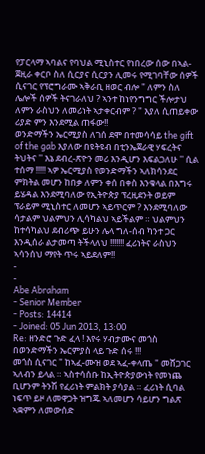የፓርላማ ኣባልና የባህል ሚኒስተር የነበረው ሰው በኣል-ጀዚራ ቀርቦ ስለ ሲርያና ሲርያን ሊመሩ የሚገባቸው ሰዎች ሲናገር የፕሮግራሙ ኣቅራቢ ዘወር ብሎ " ለምን ስለ ሌሎች ሰዎች ትናገራለህ ? ኣንተ ከነየንግግር ችሎታህ ለምን ራስህን ለመሪነት ኣታቀርብም ? " እያለ ሲጠይቀው ሪያድ ምን እንደሚል ጠፋው!!
ወንድማችን ኤርሚያስ ለገሰ ደሞ በተመሳሳይ the gift of the gab እያለው በዩትዩብ በቲንኤጀራዊ ሃፍረትና ትህትና '' እኔ ደብረ-ጽዮን መሪ እንዲሆን እፍልጋለሁ '' ሲል ተሰማ !!!!! ኣዎ ኤርሚያስ የወንድማችን ኣለክሳንደር ምክትል መሆን ከበቃ ለምን ቀሰ በቀስ እንቁላል በእግሩ ይሄዳል እንደሚባለው የኢትዮጵያ ፕረዚደንት ወይም ፕራይም ሚኒስተር ለመሆን ኣይጥርም ? እንደሚባለው ሳታልም ህልምህን ሊሳካልህ ኣይችልም ። ህልምህን ከተሳካልህ ደብሪጭ ይሁን ሌላ ግለ-ሰብ ካንተ ጋር እንዲሰራ ልታመጣ ትችላለህ !!!!!!! ፈሪነትና ራስህን ኣሳንሰህ ማየት ጥሩ ኣይደለም!!
-
-
Abe Abraham
- Senior Member
- Posts: 14414
- Joined: 05 Jun 2013, 13:00
Re: ዘንድሮ ጉድ ፈላ ! እየሩ ሃብታሙና መጎስ በወንድማችን ኤርምያስ ላይ ጉድ ሰሩ !!!
መጎስ ሲናገር " ከኣፈ-ሙዝ ወደ ኣፈ-ቀላጤ " መሸጋገር ኣለብን ይላል ። ኣስተሳሰቡ ከኢትዮጵያውነት የመነጨ ቢሆንም ትንሽ የፈሪነት ምልክት ያሳያል ። ፈሪነት ሲባል ነፍጥ ይዞ ለመዋጋት ዝግጁ ኣለመሆን ሳይሆን ግልጽ ኣቋምን ለመውሰድ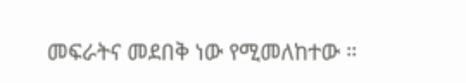መፍራትና መደበቅ ነው የሚመለከተው ።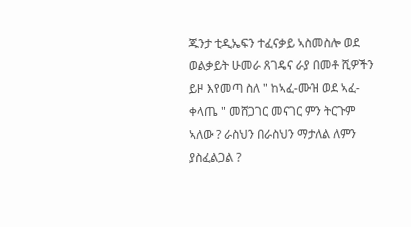ጁንታ ቲዲኤፍን ተፈናቃይ ኣስመስሎ ወደ ወልቃይት ሁመራ ጸገዴና ራያ በመቶ ሺዎችን ይዞ እየመጣ ስለ " ከኣፈ-ሙዝ ወደ ኣፈ-ቀላጤ " መሸጋገር መናገር ምን ትርጉም ኣለው ? ራስህን በራስህን ማታለል ለምን ያስፈልጋል ?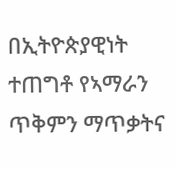በኢትዮጵያዊነት ተጠግቶ የኣማራን ጥቅምን ማጥቃትና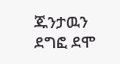ጁንታዉን ደግፎ ደሞ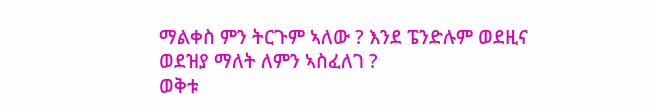ማልቀስ ምን ትርጉም ኣለው ? እንደ ፔንድሉም ወደዚና ወደዝያ ማለት ለምን ኣስፈለገ ?
ወቅቱ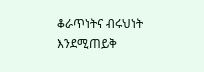ቆራጥነትና ብሩህነት እንደሚጠይቅ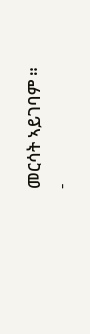መርሳት ኣይገባም ።
-